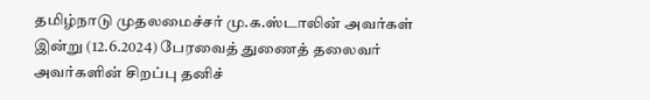தமிழ்நாடு முதலமைச்சர் மு.க.ஸ்டாலின் அவர்கள் இன்று (12.6.2024) பேரவைத் துணைத் தலைவர் அவர்களின் சிறப்பு தனிச்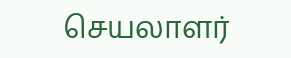செயலாளர்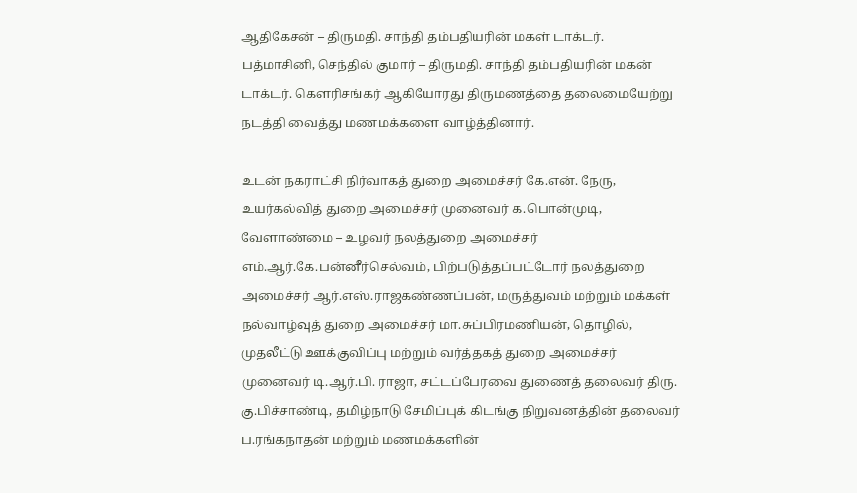ஆதிகேசன் – திருமதி. சாந்தி தம்பதியரின் மகள் டாக்டர். பத்மாசினி, செந்தில் குமார் – திருமதி. சாந்தி தம்பதியரின் மகன் டாக்டர். கௌரிசங்கர் ஆகியோரது திருமணத்தை தலைமையேற்று நடத்தி வைத்து மணமக்களை வாழ்த்தினார்.

உடன் நகராட்சி நிர்வாகத் துறை அமைச்சர் கே.என். நேரு, உயர்கல்வித் துறை அமைச்சர் முனைவர் க.பொன்முடி, வேளாண்மை – உழவர் நலத்துறை அமைச்சர் எம்.ஆர்.கே.பன்னீர்செல்வம், பிற்படுத்தப்பட்டோர் நலத்துறை அமைச்சர் ஆர்.எஸ்.ராஜகண்ணப்பன், மருத்துவம் மற்றும் மக்கள் நல்வாழ்வுத் துறை அமைச்சர் மா.சுப்பிரமணியன், தொழில், முதலீட்டு ஊக்குவிப்பு மற்றும் வர்த்தகத் துறை அமைச்சர் முனைவர் டி.ஆர்.பி. ராஜா, சட்டப்பேரவை துணைத் தலைவர் திரு. கு.பிச்சாண்டி, தமிழ்நாடு சேமிப்புக் கிடங்கு நிறுவனத்தின் தலைவர் ப.ரங்கநாதன் மற்றும் மணமக்களின்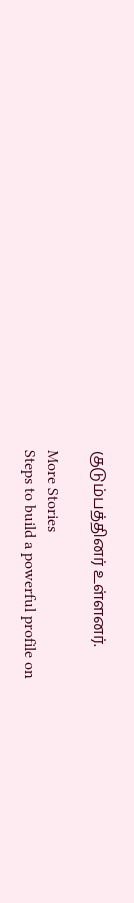குடும்பத்தினர் உள்ளனர்.

More Stories
Steps to build a powerful profile on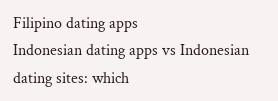Filipino dating apps
Indonesian dating apps vs Indonesian dating sites: which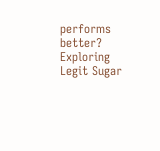performs better?
Exploring Legit Sugar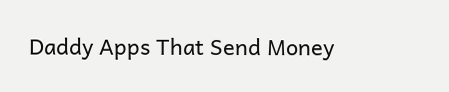Daddy Apps That Send Money